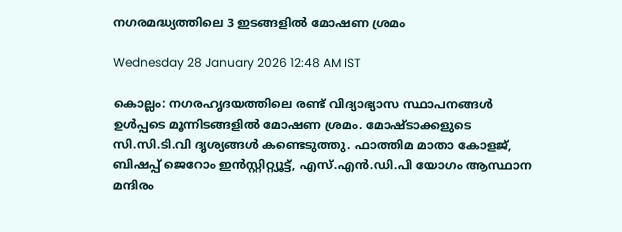നഗരമദ്ധ്യത്തിലെ 3 ഇടങ്ങളിൽ മോഷണ ശ്രമം

Wednesday 28 January 2026 12:48 AM IST

കൊല്ലം: നഗരഹൃദയത്തിലെ രണ്ട് വിദ്യാഭ്യാസ സ്ഥാപനങ്ങൾ ഉൾപ്പടെ മൂന്നിടങ്ങളിൽ മോഷണ ശ്രമം. മോഷ്ടാക്കളുടെ സി.സി.ടി.വി ദൃശ്യങ്ങൾ കണ്ടെടുത്തു. ഫാത്തിമ മാതാ കോളജ്, ബിഷപ്പ് ജെറോം ഇൻസ്റ്റിറ്റ്യൂട്ട്, എസ്.എൻ.ഡി.പി യോഗം ആസ്ഥാന മന്ദിരം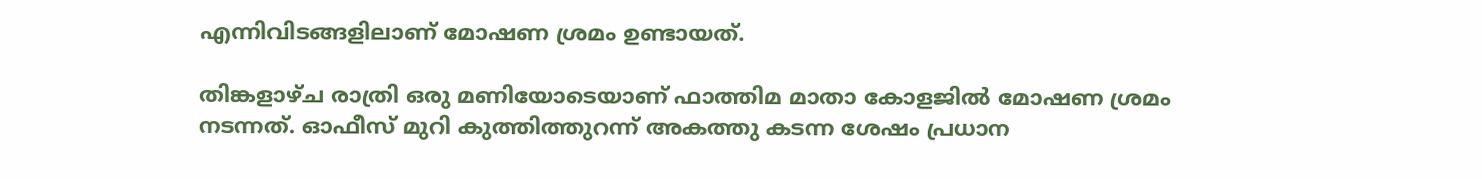എന്നിവിടങ്ങളിലാണ് മോഷണ ശ്രമം ഉണ്ടായത്.

തിങ്കളാഴ്ച രാത്രി ഒരു മണിയോടെയാണ് ഫാത്തിമ മാതാ കോളജിൽ മോഷണ ശ്രമം നടന്നത്. ഓഫീസ് മുറി കുത്തിത്തുറന്ന്‌ അകത്തു കടന്ന ശേഷം പ്രധാന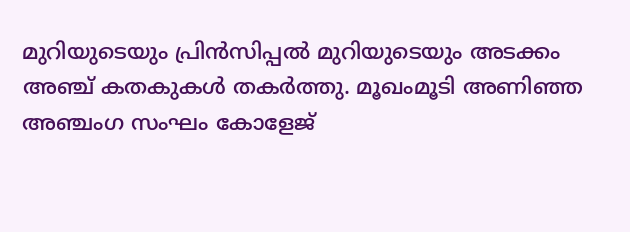മുറിയുടെയും പ്രിൻസിപ്പൽ മുറിയുടെയും അടക്കം അഞ്ച് കതകുകൾ തകർത്തു. മൂഖംമൂടി അണിഞ്ഞ അഞ്ചംഗ സംഘം കോളേജ്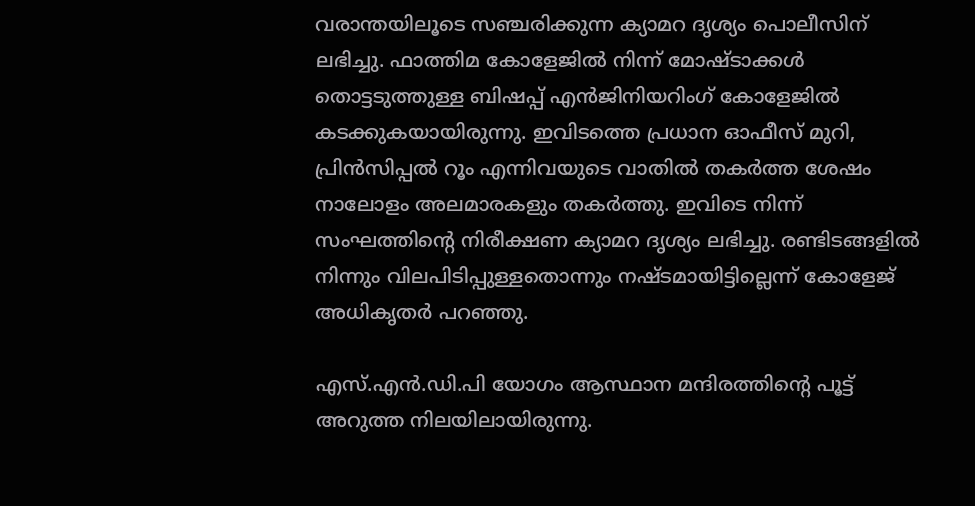വരാന്തയിലൂടെ സഞ്ചരിക്കുന്ന ക്യാമറ ദൃശ്യം പൊലീസിന് ലഭിച്ചു. ഫാത്തിമ കോളേജിൽ നിന്ന് മോഷ്ടാക്കൾ തൊട്ടടുത്തുള്ള ബിഷപ്പ് എൻജിനിയറിംഗ് കോളേജിൽ കടക്കുകയായിരുന്നു. ഇവിടത്തെ പ്രധാന ഓഫീസ് മുറി, പ്രിൻസിപ്പൽ റൂം എന്നിവയുടെ വാതിൽ തകർത്ത ശേഷം നാലോളം അലമാരകളും തകർത്തു. ഇവിടെ നിന്ന് സംഘത്തിന്റെ നിരീക്ഷണ ക്യാമറ ദൃശ്യം ലഭിച്ചു. രണ്ടിടങ്ങളിൽ നിന്നും വിലപിടിപ്പുള്ളതൊന്നും നഷ്ടമായിട്ടില്ലെന്ന് കോളേജ് അധികൃതർ പറഞ്ഞു.

എസ്.എൻ.ഡി.പി യോഗം ആസ്ഥാന മന്ദിരത്തിന്റെ പൂട്ട് അറുത്ത നിലയിലായിരുന്നു.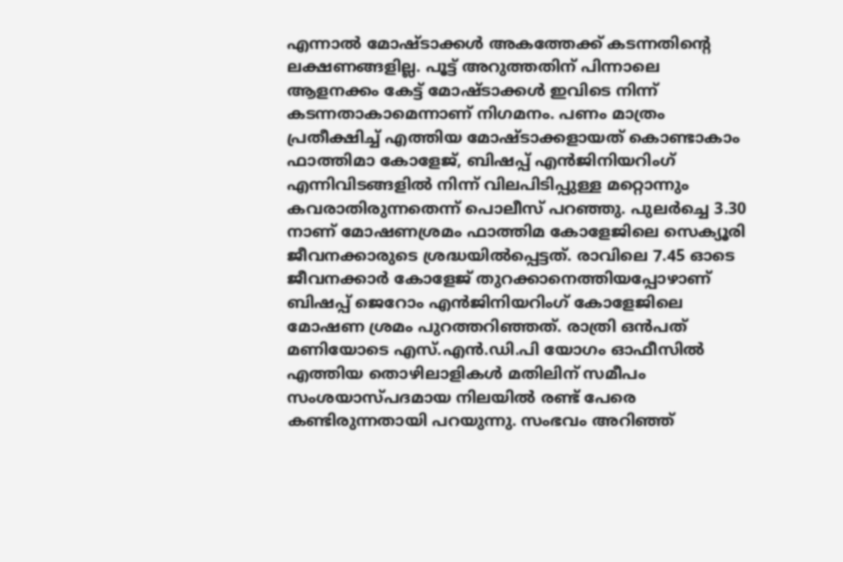എന്നാൽ മോഷ്ടാക്കൾ അകത്തേക്ക് കടന്നതിന്റെ ലക്ഷണങ്ങളില്ല. പൂട്ട് അറുത്തതിന് പിന്നാലെ ആളനക്കം കേട്ട് മോഷ്ടാക്കൾ ഇവിടെ നിന്ന് കടന്നതാകാമെന്നാണ് നിഗമനം. പണം മാത്രം പ്രതീക്ഷിച്ച് എത്തിയ മോഷ്ടാക്കളായത് കൊണ്ടാകാം ഫാത്തിമാ കോളേജ്, ബിഷപ്പ് എൻജിനിയറിംഗ് എന്നിവിടങ്ങളിൽ നിന്ന് വിലപിടിപ്പുള്ള മറ്റൊന്നും കവരാതിരുന്നതെന്ന് പൊലീസ് പറഞ്ഞു. പുലർച്ചെ 3.30 നാണ് മോഷണശ്രമം ഫാത്തിമ കോളേജിലെ സെക്യൂരി ജീവനക്കാരുടെ ശ്രദ്ധയിൽപ്പെട്ടത്. രാവിലെ 7.45 ഓടെ ജീവനക്കാർ കോളേജ് തുറക്കാനെത്തിയപ്പോഴാണ് ബിഷപ്പ് ജെറോം എൻജിനിയറിംഗ് കോളേജിലെ മോഷണ ശ്രമം പുറത്തറിഞ്ഞത്. രാത്രി ഒൻപത് മണിയോടെ എസ്.എൻ.ഡി.പി യോഗം ഓഫീസിൽ എത്തിയ തൊഴിലാളികൾ മതിലിന് സമീപം സംശയാസ്പദമായ നിലയിൽ രണ്ട് പേരെ കണ്ടിരുന്നതായി പറയുന്നു. സംഭവം അറിഞ്ഞ്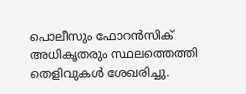പൊലീസും ഫോറൻസിക് അധികൃതരും സ്ഥലത്തെത്തി തെളിവുകൾ ശേഖരിച്ചു.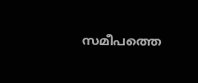സമീപത്തെ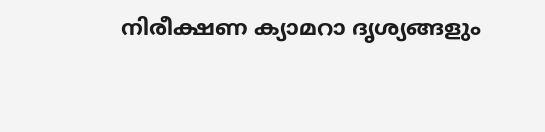നിരീക്ഷണ ക്യാമറാ ദൃശ്യങ്ങളും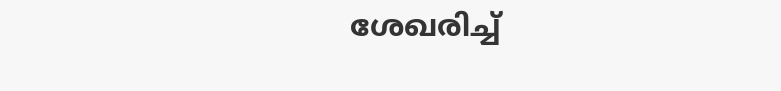ശേഖരിച്ച്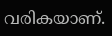വരികയാണ്.